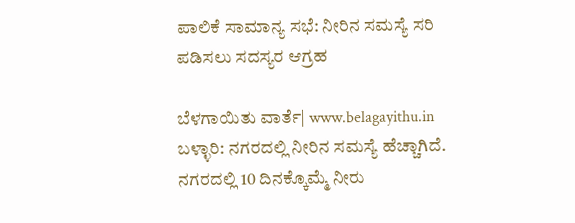ಪಾಲಿಕೆ ಸಾಮಾನ್ಯ ಸಭೆ: ನೀರಿನ ಸಮಸ್ಯೆ ಸರಿ ಪಡಿಸಲು ಸದಸ್ಯರ ಆಗ್ರಹ

ಬೆಳಗಾಯಿತು ವಾರ್ತೆ| www.belagayithu.in
ಬಳ್ಳಾರಿ: ನಗರದಲ್ಲಿ ನೀರಿನ ಸಮಸ್ಯೆ ಹೆಚ್ಚಾಗಿದೆ. ನಗರದಲ್ಲಿ 10 ದಿನಕ್ಕೊಮ್ಮೆ ನೀರು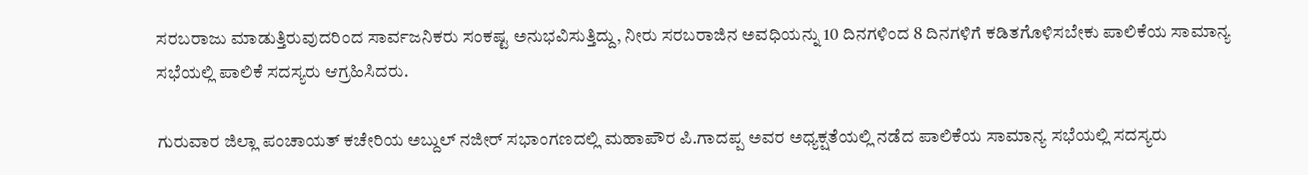ಸರಬರಾಜು ಮಾಡುತ್ತಿರುವುದರಿಂದ ಸಾರ್ವಜನಿಕರು ಸಂಕಷ್ಟ ಅನುಭವಿಸುತ್ತಿದ್ದು, ನೀರು ಸರಬರಾಜಿನ ಅವಧಿಯನ್ನು 10 ದಿನಗಳಿಂದ 8 ದಿನಗಳಿಗೆ ಕಡಿತಗೊಳಿಸಬೇಕು ಪಾಲಿಕೆಯ ಸಾಮಾನ್ಯ ಸಭೆಯಲ್ಲಿ ಪಾಲಿಕೆ ಸದಸ್ಯರು ಆಗ್ರಹಿಸಿದರು.

ಗುರುವಾರ ಜಿಲ್ಲಾ ಪಂಚಾಯತ್ ಕಚೇರಿಯ ಅಬ್ದುಲ್ ನಜೀರ್ ಸಭಾಂಗಣದಲ್ಲಿ ಮಹಾಪೌರ ಪಿ.ಗಾದಪ್ಪ ಅವರ ಅಧ್ಯಕ್ಷತೆಯಲ್ಲಿ ನಡೆದ ಪಾಲಿಕೆಯ ಸಾಮಾನ್ಯ ಸಭೆಯಲ್ಲಿ ಸದಸ್ಯರು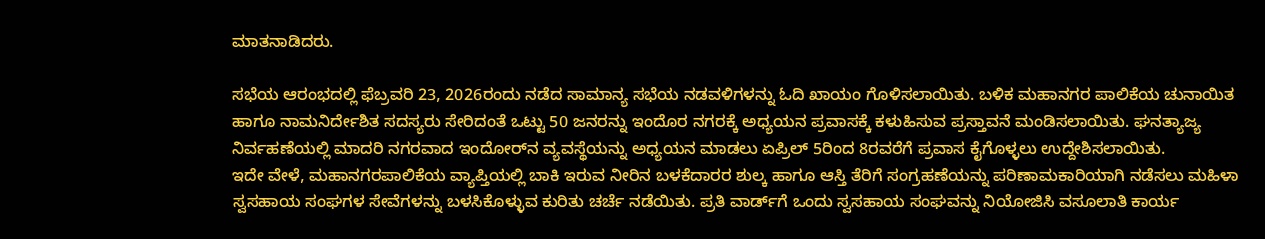ಮಾತನಾಡಿದರು.

ಸಭೆಯ ಆರಂಭದಲ್ಲಿ ಫೆಬ್ರವರಿ 23, 2026ರಂದು ನಡೆದ ಸಾಮಾನ್ಯ ಸಭೆಯ ನಡವಳಿಗಳನ್ನು ಓದಿ ಖಾಯಂ ಗೊಳಿಸಲಾಯಿತು. ಬಳಿಕ ಮಹಾನಗರ ಪಾಲಿಕೆಯ ಚುನಾಯಿತ ಹಾಗೂ ನಾಮನಿರ್ದೇಶಿತ ಸದಸ್ಯರು ಸೇರಿದಂತೆ ಒಟ್ಟು 50 ಜನರನ್ನು ಇಂದೊರ ನಗರಕ್ಕೆ ಅಧ್ಯಯನ ಪ್ರವಾಸಕ್ಕೆ ಕಳುಹಿಸುವ ಪ್ರಸ್ತಾವನೆ ಮಂಡಿಸಲಾಯಿತು. ಘನತ್ಯಾಜ್ಯ ನಿರ್ವಹಣೆಯಲ್ಲಿ ಮಾದರಿ ನಗರವಾದ ಇಂದೋರ್‌ನ ವ್ಯವಸ್ಥೆಯನ್ನು ಅಧ್ಯಯನ ಮಾಡಲು ಏಪ್ರಿಲ್ 5ರಿಂದ 8ರವರೆಗೆ ಪ್ರವಾಸ ಕೈಗೊಳ್ಳಲು ಉದ್ದೇಶಿಸಲಾಯಿತು.
ಇದೇ ವೇಳೆ, ಮಹಾನಗರಪಾಲಿಕೆಯ ವ್ಯಾಪ್ತಿಯಲ್ಲಿ ಬಾಕಿ ಇರುವ ನೀರಿನ ಬಳಕೆದಾರರ ಶುಲ್ಕ ಹಾಗೂ ಆಸ್ತಿ ತೆರಿಗೆ ಸಂಗ್ರಹಣೆಯನ್ನು ಪರಿಣಾಮಕಾರಿಯಾಗಿ ನಡೆಸಲು ಮಹಿಳಾ ಸ್ವಸಹಾಯ ಸಂಘಗಳ ಸೇವೆಗಳನ್ನು ಬಳಸಿಕೊಳ್ಳುವ ಕುರಿತು ಚರ್ಚೆ ನಡೆಯಿತು. ಪ್ರತಿ ವಾರ್ಡ್‌ಗೆ ಒಂದು ಸ್ವಸಹಾಯ ಸಂಘವನ್ನು ನಿಯೋಜಿಸಿ ವಸೂಲಾತಿ ಕಾರ್ಯ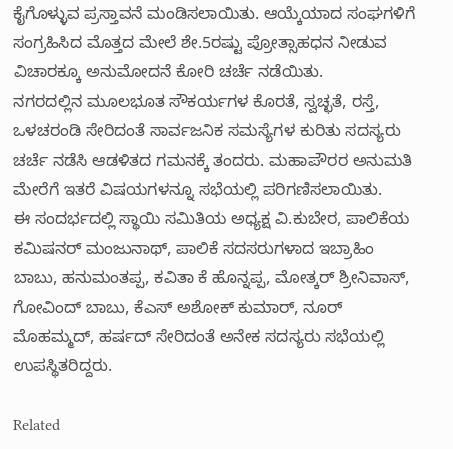ಕೈಗೊಳ್ಳುವ ಪ್ರಸ್ತಾವನೆ ಮಂಡಿಸಲಾಯಿತು. ಆಯ್ಕೆಯಾದ ಸಂಘಗಳಿಗೆ ಸಂಗ್ರಹಿಸಿದ ಮೊತ್ತದ ಮೇಲೆ ಶೇ.5ರಷ್ಟು ಪ್ರೋತ್ಸಾಹಧನ ನೀಡುವ ವಿಚಾರಕ್ಕೂ ಅನುಮೋದನೆ ಕೋರಿ ಚರ್ಚೆ ನಡೆಯಿತು.
ನಗರದಲ್ಲಿನ ಮೂಲಭೂತ ಸೌಕರ್ಯಗಳ ಕೊರತೆ, ಸ್ವಚ್ಛತೆ, ರಸ್ತೆ, ಒಳಚರಂಡಿ ಸೇರಿದಂತೆ ಸಾರ್ವಜನಿಕ ಸಮಸ್ಯೆಗಳ ಕುರಿತು ಸದಸ್ಯರು ಚರ್ಚೆ ನಡೆಸಿ ಆಡಳಿತದ ಗಮನಕ್ಕೆ ತಂದರು. ಮಹಾಪೌರರ ಅನುಮತಿ ಮೇರೆಗೆ ಇತರೆ ವಿಷಯಗಳನ್ನೂ ಸಭೆಯಲ್ಲಿ ಪರಿಗಣಿಸಲಾಯಿತು.
ಈ ಸಂದರ್ಭದಲ್ಲಿ ಸ್ಥಾಯಿ ಸಮಿತಿಯ ಅಧ್ಯಕ್ಷ ವಿ.ಕುಬೇರ, ಪಾಲಿಕೆಯ ಕಮಿಷನರ್ ಮಂಜುನಾಥ್, ಪಾಲಿಕೆ ಸದಸರುಗಳಾದ ಇಬ್ರಾಹಿಂ ಬಾಬು, ಹನುಮಂತಪ್ಪ, ಕವಿತಾ ಕೆ ಹೊನ್ನಪ್ಪ, ಮೋತ್ಕರ್ ಶ್ರೀನಿವಾಸ್, ಗೋವಿಂದ್ ಬಾಬು, ಕೆಎಸ್ ಅಶೋಕ್ ಕುಮಾರ್, ನೂರ್ ಮೊಹಮ್ಮದ್, ಹರ್ಷದ್ ಸೇರಿದಂತೆ ಅನೇಕ ಸದಸ್ಯರು ಸಭೆಯಲ್ಲಿ ಉಪಸ್ಥಿತರಿದ್ದರು.

Related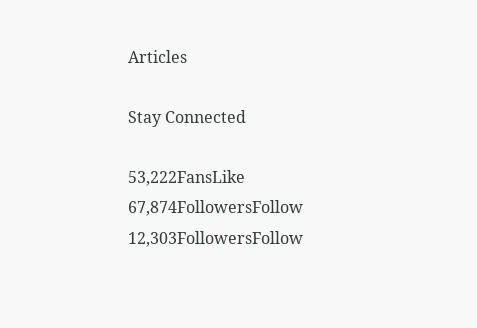Articles

Stay Connected

53,222FansLike
67,874FollowersFollow
12,303FollowersFollow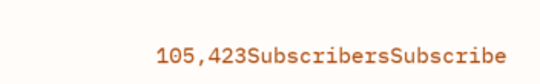105,423SubscribersSubscribe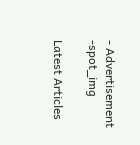- Advertisement -spot_img

Latest Articles